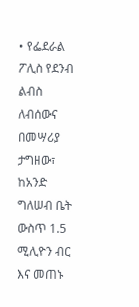• የፌደራል ፖሊስ የደንብ ልብስ ለብሰውና በመሣሪያ ታግዘው፣ ከአንድ ግለሠብ ቤት ውስጥ 1.5 ሚሊዮን ብር እና መጠኑ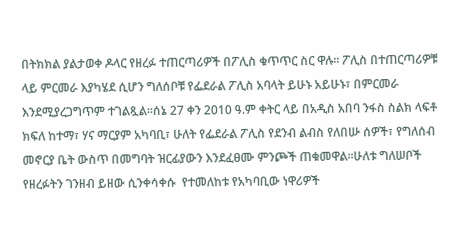በትክክል ያልታወቀ ዶላር የዘረፉ ተጠርጣሪዎች በፖሊስ ቁጥጥር ስር ዋሉ፡፡ ፖሊስ በተጠርጣሪዎቹ ላይ ምርመራ እያካሄደ ሲሆን ግለሰቦቹ የፌደራል ፖሊስ አባላት ይሁኑ አይሁኑ፣ በምርመራ እንደሚያረጋግጥም ተገልጿል፡፡ሰኔ 27 ቀን 2010 ዓ.ም ቀትር ላይ በአዲስ አበባ ንፋስ ስልክ ላፍቶ ክፍለ ከተማ፣ ሃና ማርያም አካባቢ፣ ሁለት የፌደራል ፖሊስ የደንብ ልብስ የለበሡ ሰዎች፣ የግለሰብ መኖርያ ቤት ውስጥ በመግባት ዝርፊያውን እንደፈፀሙ ምንጮች ጠቁመዋል፡፡ሁለቱ ግለሠቦች የዘረፉትን ገንዘብ ይዘው ሲንቀሳቀሱ  የተመለከቱ የአካባቢው ነዋሪዎች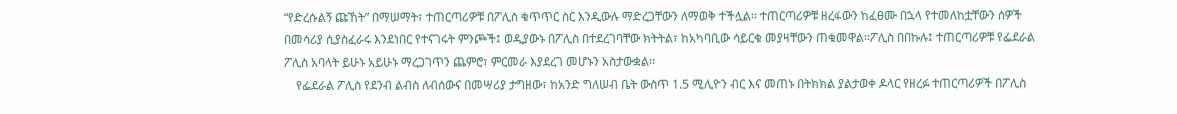“የድረሱልኝ ጩኸት” በማሠማት፣ ተጠርጣሪዎቹ በፖሊስ ቁጥጥር ስር እንዲውሉ ማድረጋቸውን ለማወቅ ተችሏል፡፡ ተጠርጣሪዎቹ ዘረፋውን ከፈፀሙ በኋላ የተመለከቷቸውን ሰዎች በመሳሪያ ሲያስፈራሩ እንደነበር የተናገሩት ምንጮች፤ ወዲያውኑ በፖሊስ በተደረገባቸው ክትትል፣ ከአካባቢው ሳይርቁ መያዛቸውን ጠቁመዋል፡፡ፖሊስ በበኩሉ፤ ተጠርጣሪዎቹ የፌደራል ፖሊስ አባላት ይሁኑ አይሁኑ ማረጋገጥን ጨምሮ፣ ምርመራ እያደረገ መሆኑን አስታውቋል፡፡
    የፌደራል ፖሊስ የደንብ ልብስ ለብሰውና በመሣሪያ ታግዘው፣ ከአንድ ግለሠብ ቤት ውስጥ 1.5 ሚሊዮን ብር እና መጠኑ በትክክል ያልታወቀ ዶላር የዘረፉ ተጠርጣሪዎች በፖሊስ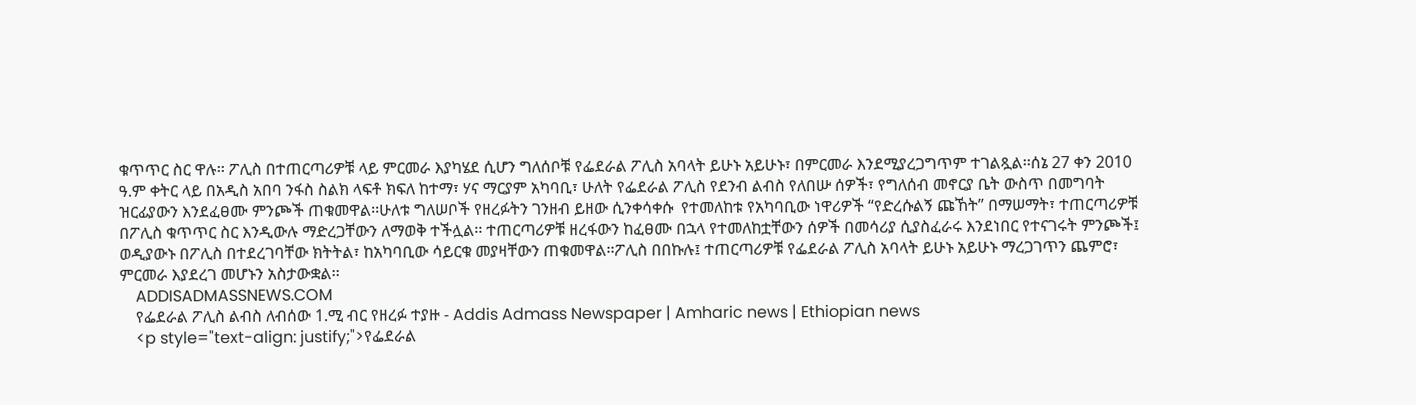ቁጥጥር ስር ዋሉ፡፡ ፖሊስ በተጠርጣሪዎቹ ላይ ምርመራ እያካሄደ ሲሆን ግለሰቦቹ የፌደራል ፖሊስ አባላት ይሁኑ አይሁኑ፣ በምርመራ እንደሚያረጋግጥም ተገልጿል፡፡ሰኔ 27 ቀን 2010 ዓ.ም ቀትር ላይ በአዲስ አበባ ንፋስ ስልክ ላፍቶ ክፍለ ከተማ፣ ሃና ማርያም አካባቢ፣ ሁለት የፌደራል ፖሊስ የደንብ ልብስ የለበሡ ሰዎች፣ የግለሰብ መኖርያ ቤት ውስጥ በመግባት ዝርፊያውን እንደፈፀሙ ምንጮች ጠቁመዋል፡፡ሁለቱ ግለሠቦች የዘረፉትን ገንዘብ ይዘው ሲንቀሳቀሱ  የተመለከቱ የአካባቢው ነዋሪዎች “የድረሱልኝ ጩኸት” በማሠማት፣ ተጠርጣሪዎቹ በፖሊስ ቁጥጥር ስር እንዲውሉ ማድረጋቸውን ለማወቅ ተችሏል፡፡ ተጠርጣሪዎቹ ዘረፋውን ከፈፀሙ በኋላ የተመለከቷቸውን ሰዎች በመሳሪያ ሲያስፈራሩ እንደነበር የተናገሩት ምንጮች፤ ወዲያውኑ በፖሊስ በተደረገባቸው ክትትል፣ ከአካባቢው ሳይርቁ መያዛቸውን ጠቁመዋል፡፡ፖሊስ በበኩሉ፤ ተጠርጣሪዎቹ የፌደራል ፖሊስ አባላት ይሁኑ አይሁኑ ማረጋገጥን ጨምሮ፣ ምርመራ እያደረገ መሆኑን አስታውቋል፡፡
    ADDISADMASSNEWS.COM
    የፌደራል ፖሊስ ልብስ ለብሰው 1.ሚ ብር የዘረፉ ተያዙ - Addis Admass Newspaper | Amharic news | Ethiopian news
    <p style="text-align: justify;">የፌደራል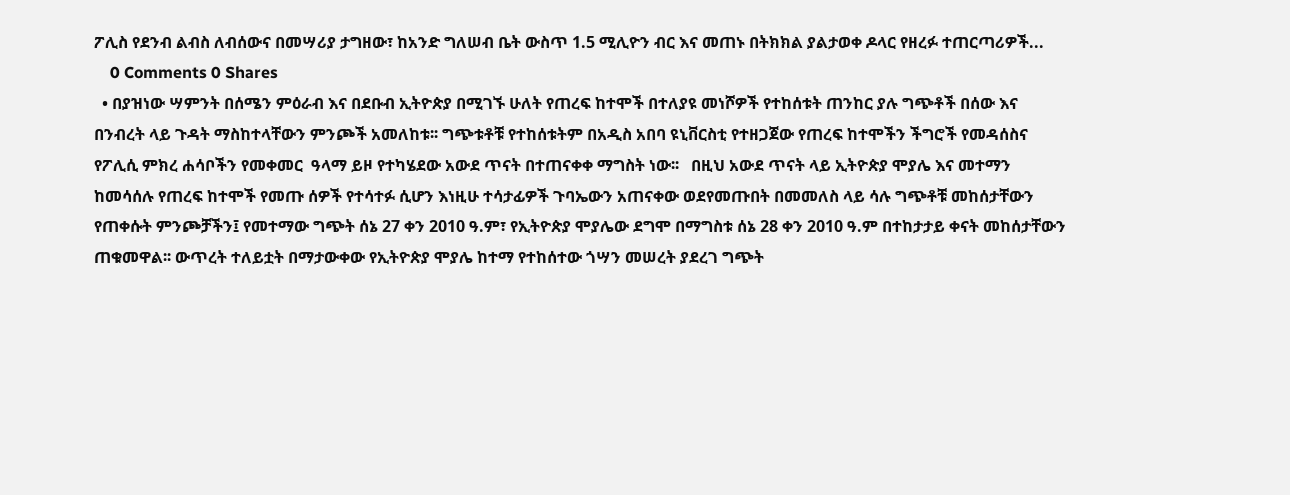ፖሊስ የደንብ ልብስ ለብሰውና በመሣሪያ ታግዘው፣ ከአንድ ግለሠብ ቤት ውስጥ 1.5 ሚሊዮን ብር እና መጠኑ በትክክል ያልታወቀ ዶላር የዘረፉ ተጠርጣሪዎች...
    0 Comments 0 Shares
  • በያዝነው ሣምንት በሰሜን ምዕራብ እና በደቡብ ኢትዮጵያ በሚገኙ ሁለት የጠረፍ ከተሞች በተለያዩ መነሾዎች የተከሰቱት ጠንከር ያሉ ግጭቶች በሰው እና በንብረት ላይ ጉዳት ማስከተላቸውን ምንጮች አመለከቱ፡፡ ግጭቱቶቹ የተከሰቱትም በአዲስ አበባ ዩኒቨርስቲ የተዘጋጀው የጠረፍ ከተሞችን ችግሮች የመዳሰስና የፖሊሲ ምክረ ሐሳቦችን የመቀመር  ዓላማ ይዞ የተካሄደው አውደ ጥናት በተጠናቀቀ ማግስት ነው፡፡   በዚህ አውደ ጥናት ላይ ኢትዮጵያ ሞያሌ እና መተማን ከመሳሰሉ የጠረፍ ከተሞች የመጡ ሰዎች የተሳተፉ ሲሆን እነዚሁ ተሳታፊዎች ጉባኤውን አጠናቀው ወደየመጡበት በመመለስ ላይ ሳሉ ግጭቶቹ መከሰታቸውን የጠቀሱት ምንጮቻችን፤ የመተማው ግጭት ሰኔ 27 ቀን 2010 ዓ.ም፣ የኢትዮጵያ ሞያሌው ደግሞ በማግስቱ ሰኔ 28 ቀን 2010 ዓ.ም በተከታታይ ቀናት መከሰታቸውን ጠቁመዋል፡፡ ውጥረት ተለይቷት በማታውቀው የኢትዮጵያ ሞያሌ ከተማ የተከሰተው ጎሣን መሠረት ያደረገ ግጭት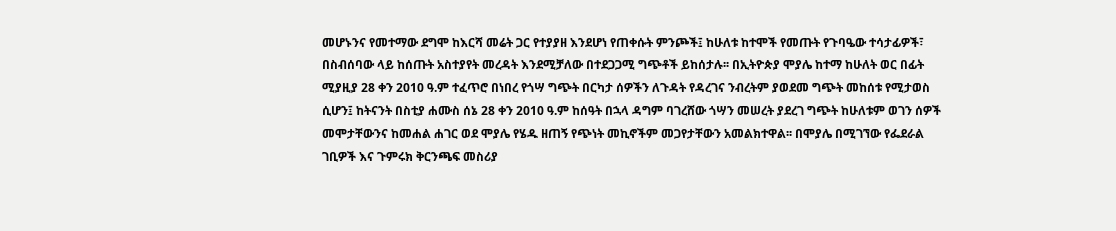መሆኑንና የመተማው ደግሞ ከእርሻ መሬት ጋር የተያያዘ እንደሆነ የጠቀሱት ምንጮች፤ ከሁለቱ ከተሞች የመጡት የጉባዔው ተሳታፊዎች፣ በስብሰባው ላይ ከሰጡት አስተያየት መረዳት እንደሚቻለው በተደጋጋሚ ግጭቶች ይከሰታሉ፡፡ በኢትዮጵያ ሞያሌ ከተማ ከሁለት ወር በፊት ሚያዚያ 28 ቀን 2010 ዓ.ም ተፈጥሮ በነበረ የጎሣ ግጭት በርካታ ሰዎችን ለጉዳት የዳረገና ንብረትም ያወደመ ግጭት መከሰቱ የሚታወስ ሲሆን፤ ከትናንት በስቲያ ሐሙስ ሰኔ 28 ቀን 2010 ዓ.ም ከሰዓት በኋላ ዳግም ባገረሸው ጎሣን መሠረት ያደረገ ግጭት ከሁለቱም ወገን ሰዎች መሞታቸውንና ከመሐል ሐገር ወደ ሞያሌ የሄዱ ዘጠኝ የጭነት መኪኖችም መጋየታቸውን አመልክተዋል፡፡ በሞያሌ በሚገኘው የፌደራል ገቢዎች እና ጉምሩክ ቅርንጫፍ መስሪያ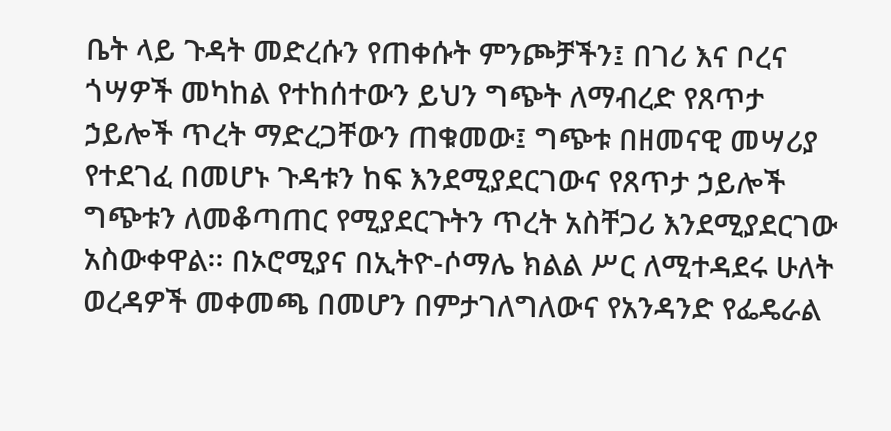ቤት ላይ ጉዳት መድረሱን የጠቀሱት ምንጮቻችን፤ በገሪ እና ቦረና ጎሣዎች መካከል የተከሰተውን ይህን ግጭት ለማብረድ የጸጥታ ኃይሎች ጥረት ማድረጋቸውን ጠቁመው፤ ግጭቱ በዘመናዊ መሣሪያ የተደገፈ በመሆኑ ጉዳቱን ከፍ እንደሚያደርገውና የጸጥታ ኃይሎች ግጭቱን ለመቆጣጠር የሚያደርጉትን ጥረት አስቸጋሪ እንደሚያደርገው አስውቀዋል፡፡ በኦሮሚያና በኢትዮ-ሶማሌ ክልል ሥር ለሚተዳደሩ ሁለት ወረዳዎች መቀመጫ በመሆን በምታገለግለውና የአንዳንድ የፌዴራል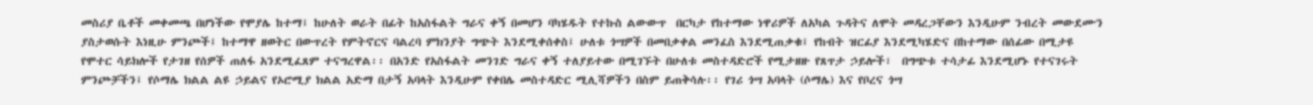መስሪያ ቤቶች መቀመጫ በሆነችው የሞያሌ ከተማ፤ ከሁለት ወራት በፊት ከአስፋልት ግራና ቀኝ በመሆን ባካሄዱት የተኩስ ልውውጥ  በርካታ የከተማው ነዋሪዎች ለአካል ጉዳትና ለሞት መዳረጋቸውን እንዲሁም ንብረት መውደሙን ያስታወሱት እነዚሁ ምንጮች፤ ከተማዋ ዘወትር በውጥረት የምትኖርና ባልረባ ምክንያት ግጭት እንደሚቀሰቀስ፤ ሁለቱ ጎሣዎች በመበቃቀል መንፈስ እንደሚጠቃቁ፤ የከብት ዝርፊያ እንደሚካሄድና በከተማው በሰፊው በሚታዩ የሞተር ሳይክሎች የታገዘ የሰዎች ጠለፋ አንደሚፈጸም ተናግረዋል፡፡ በአንድ የአስፋልት መንገድ ግራና ቀኝ ተለያይተው በሚገኙት በሁለቱ መስተዳድሮች የሚታዘዙ የጸጥታ ኃይሎች፣  በግጭቱ ተሳታፊ እንደሚሆኑ የተናገሩት ምንጮቻችን፤ የሶማሌ ክልል ልዩ ኃይልና የኦሮሚያ ክልል አድማ በታኝ አባላት እንዲሁም የቀበሌ መስተዳድር ሚሊሻዎችን በስም ይጠቅሳሉ፡፡ የገሪ ጎሣ አባላት (ሶማሌ) እና የቦረና ጎሣ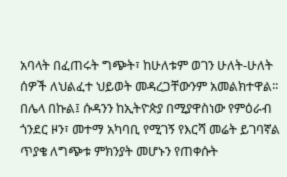አባላት በፈጠሩት ግጭት፣ ከሁለቱም ወገን ሁለት-ሁለት ሰዎች ለህልፈተ ህይወት መዳረጋቸውንም አመልክተዋል፡፡በሌላ በኩል፤ ሱዳንን ከኢትዮጵያ በሚያዋስነው የምዕራብ ጎንደር ዞን፣ መተማ አካባቢ የሚገኝ የእርሻ መሬት ይገባኛል ጥያቄ ለግጭቱ ምክንያት መሆኑን የጠቀሱት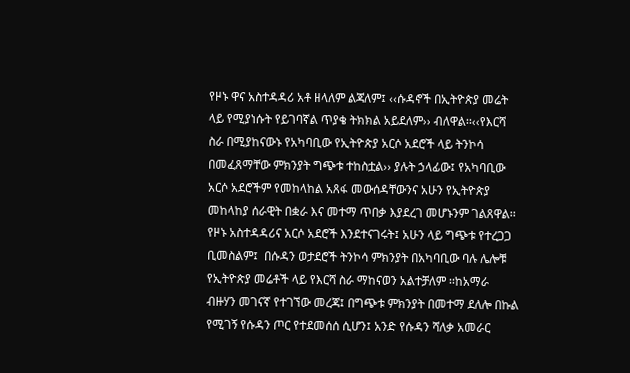የዞኑ ዋና አስተዳዳሪ አቶ ዘላለም ልጃለም፤ ‹‹ሱዳኖች በኢትዮጵያ መሬት ላይ የሚያነሱት የይገባኛል ጥያቄ ትክክል አይደለም›› ብለዋል፡፡‹‹የእርሻ ስራ በሚያከናውኑ የአካባቢው የኢትዮጵያ አርሶ አደሮች ላይ ትንኮሳ በመፈጸማቸው ምክንያት ግጭቱ ተከስቷል›› ያሉት ኃላፊው፤ የአካባቢው አርሶ አደሮችም የመከላከል አጸፋ መውሰዳቸውንና አሁን የኢትዮጵያ መከላከያ ሰራዊት በቋራ እና መተማ ጥበቃ እያደረገ መሆኑንም ገልጸዋል፡፡ የዞኑ አስተዳዳሪና አርሶ አደሮች እንደተናገሩት፤ አሁን ላይ ግጭቱ የተረጋጋ ቢመስልም፤  በሱዳን ወታደሮች ትንኮሳ ምክንያት በአካባቢው ባሉ ሌሎቹ የኢትዮጵያ መሬቶች ላይ የእርሻ ስራ ማከናወን አልተቻለም ፡፡ከአማራ ብዙሃን መገናኛ የተገኘው መረጃ፤ በግጭቱ ምክንያት በመተማ ደለሎ በኩል የሚገኝ የሱዳን ጦር የተደመሰሰ ሲሆን፤ አንድ የሱዳን ሻለቃ አመራር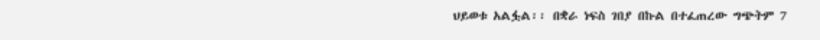ህይወቱ አልፏል፡፡ በቋራ ነፍስ ገበያ በኩል በተፈጠረው ግጭትም 7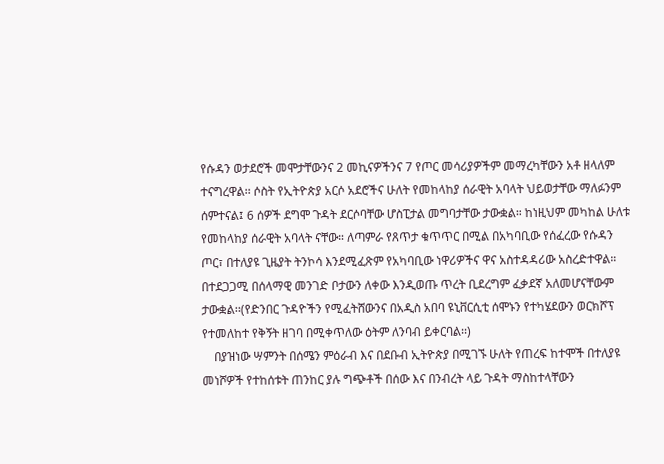የሱዳን ወታደሮች መሞታቸውንና 2 መኪናዎችንና 7 የጦር መሳሪያዎችም መማረካቸውን አቶ ዘላለም ተናግረዋል፡፡ ሶስት የኢትዮጵያ አርሶ አደሮችና ሁለት የመከላከያ ሰራዊት አባላት ህይወታቸው ማለፉንም ሰምተናል፤ 6 ሰዎች ደግሞ ጉዳት ደርሶባቸው ሆስፒታል መግባታቸው ታውቋል። ከነዚህም መካከል ሁለቱ የመከላከያ ሰራዊት አባላት ናቸው። ለጣምራ የጸጥታ ቁጥጥር በሚል በአካባቢው የሰፈረው የሱዳን ጦር፣ በተለያዩ ጊዜያት ትንኮሳ እንደሚፈጽም የአካባቢው ነዋሪዎችና ዋና አስተዳዳሪው አስረድተዋል። በተደጋጋሚ በሰላማዊ መንገድ ቦታውን ለቀው እንዲወጡ ጥረት ቢደረግም ፈቃደኛ አለመሆናቸውም ታውቋል፡፡(የድንበር ጉዳዮችን የሚፈትሸውንና በአዲስ አበባ ዩኒቨርሲቲ ሰሞኑን የተካሄደውን ወርክሾፕ የተመለከተ የቅኝት ዘገባ በሚቀጥለው ዕትም ለንባብ ይቀርባል፡፡)
    በያዝነው ሣምንት በሰሜን ምዕራብ እና በደቡብ ኢትዮጵያ በሚገኙ ሁለት የጠረፍ ከተሞች በተለያዩ መነሾዎች የተከሰቱት ጠንከር ያሉ ግጭቶች በሰው እና በንብረት ላይ ጉዳት ማስከተላቸውን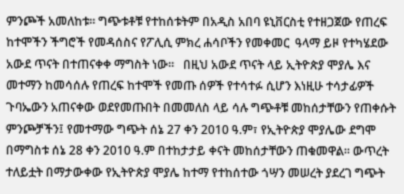ምንጮች አመለከቱ፡፡ ግጭቱቶቹ የተከሰቱትም በአዲስ አበባ ዩኒቨርስቲ የተዘጋጀው የጠረፍ ከተሞችን ችግሮች የመዳሰስና የፖሊሲ ምክረ ሐሳቦችን የመቀመር  ዓላማ ይዞ የተካሄደው አውደ ጥናት በተጠናቀቀ ማግስት ነው፡፡   በዚህ አውደ ጥናት ላይ ኢትዮጵያ ሞያሌ እና መተማን ከመሳሰሉ የጠረፍ ከተሞች የመጡ ሰዎች የተሳተፉ ሲሆን እነዚሁ ተሳታፊዎች ጉባኤውን አጠናቀው ወደየመጡበት በመመለስ ላይ ሳሉ ግጭቶቹ መከሰታቸውን የጠቀሱት ምንጮቻችን፤ የመተማው ግጭት ሰኔ 27 ቀን 2010 ዓ.ም፣ የኢትዮጵያ ሞያሌው ደግሞ በማግስቱ ሰኔ 28 ቀን 2010 ዓ.ም በተከታታይ ቀናት መከሰታቸውን ጠቁመዋል፡፡ ውጥረት ተለይቷት በማታውቀው የኢትዮጵያ ሞያሌ ከተማ የተከሰተው ጎሣን መሠረት ያደረገ ግጭት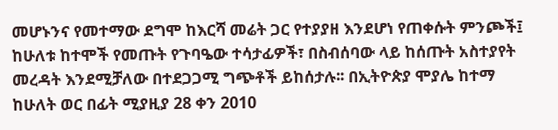መሆኑንና የመተማው ደግሞ ከእርሻ መሬት ጋር የተያያዘ እንደሆነ የጠቀሱት ምንጮች፤ ከሁለቱ ከተሞች የመጡት የጉባዔው ተሳታፊዎች፣ በስብሰባው ላይ ከሰጡት አስተያየት መረዳት እንደሚቻለው በተደጋጋሚ ግጭቶች ይከሰታሉ፡፡ በኢትዮጵያ ሞያሌ ከተማ ከሁለት ወር በፊት ሚያዚያ 28 ቀን 2010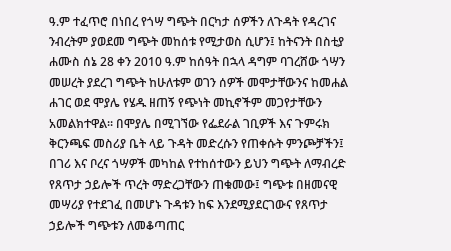ዓ.ም ተፈጥሮ በነበረ የጎሣ ግጭት በርካታ ሰዎችን ለጉዳት የዳረገና ንብረትም ያወደመ ግጭት መከሰቱ የሚታወስ ሲሆን፤ ከትናንት በስቲያ ሐሙስ ሰኔ 28 ቀን 2010 ዓ.ም ከሰዓት በኋላ ዳግም ባገረሸው ጎሣን መሠረት ያደረገ ግጭት ከሁለቱም ወገን ሰዎች መሞታቸውንና ከመሐል ሐገር ወደ ሞያሌ የሄዱ ዘጠኝ የጭነት መኪኖችም መጋየታቸውን አመልክተዋል፡፡ በሞያሌ በሚገኘው የፌደራል ገቢዎች እና ጉምሩክ ቅርንጫፍ መስሪያ ቤት ላይ ጉዳት መድረሱን የጠቀሱት ምንጮቻችን፤ በገሪ እና ቦረና ጎሣዎች መካከል የተከሰተውን ይህን ግጭት ለማብረድ የጸጥታ ኃይሎች ጥረት ማድረጋቸውን ጠቁመው፤ ግጭቱ በዘመናዊ መሣሪያ የተደገፈ በመሆኑ ጉዳቱን ከፍ እንደሚያደርገውና የጸጥታ ኃይሎች ግጭቱን ለመቆጣጠር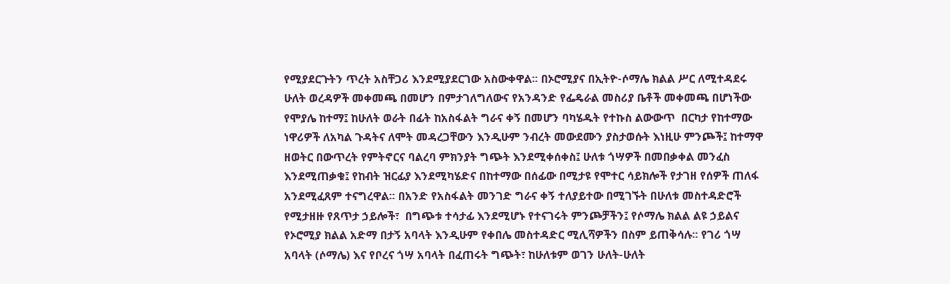የሚያደርጉትን ጥረት አስቸጋሪ እንደሚያደርገው አስውቀዋል፡፡ በኦሮሚያና በኢትዮ-ሶማሌ ክልል ሥር ለሚተዳደሩ ሁለት ወረዳዎች መቀመጫ በመሆን በምታገለግለውና የአንዳንድ የፌዴራል መስሪያ ቤቶች መቀመጫ በሆነችው የሞያሌ ከተማ፤ ከሁለት ወራት በፊት ከአስፋልት ግራና ቀኝ በመሆን ባካሄዱት የተኩስ ልውውጥ  በርካታ የከተማው ነዋሪዎች ለአካል ጉዳትና ለሞት መዳረጋቸውን እንዲሁም ንብረት መውደሙን ያስታወሱት እነዚሁ ምንጮች፤ ከተማዋ ዘወትር በውጥረት የምትኖርና ባልረባ ምክንያት ግጭት እንደሚቀሰቀስ፤ ሁለቱ ጎሣዎች በመበቃቀል መንፈስ እንደሚጠቃቁ፤ የከብት ዝርፊያ እንደሚካሄድና በከተማው በሰፊው በሚታዩ የሞተር ሳይክሎች የታገዘ የሰዎች ጠለፋ አንደሚፈጸም ተናግረዋል፡፡ በአንድ የአስፋልት መንገድ ግራና ቀኝ ተለያይተው በሚገኙት በሁለቱ መስተዳድሮች የሚታዘዙ የጸጥታ ኃይሎች፣  በግጭቱ ተሳታፊ እንደሚሆኑ የተናገሩት ምንጮቻችን፤ የሶማሌ ክልል ልዩ ኃይልና የኦሮሚያ ክልል አድማ በታኝ አባላት እንዲሁም የቀበሌ መስተዳድር ሚሊሻዎችን በስም ይጠቅሳሉ፡፡ የገሪ ጎሣ አባላት (ሶማሌ) እና የቦረና ጎሣ አባላት በፈጠሩት ግጭት፣ ከሁለቱም ወገን ሁለት-ሁለት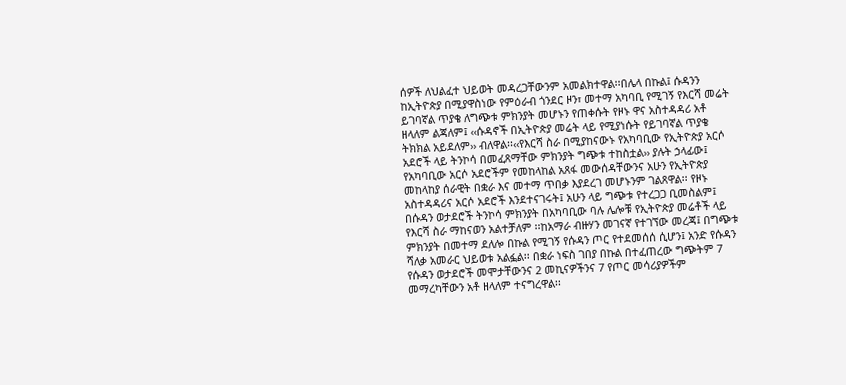ሰዎች ለህልፈተ ህይወት መዳረጋቸውንም አመልክተዋል፡፡በሌላ በኩል፤ ሱዳንን ከኢትዮጵያ በሚያዋስነው የምዕራብ ጎንደር ዞን፣ መተማ አካባቢ የሚገኝ የእርሻ መሬት ይገባኛል ጥያቄ ለግጭቱ ምክንያት መሆኑን የጠቀሱት የዞኑ ዋና አስተዳዳሪ አቶ ዘላለም ልጃለም፤ ‹‹ሱዳኖች በኢትዮጵያ መሬት ላይ የሚያነሱት የይገባኛል ጥያቄ ትክክል አይደለም›› ብለዋል፡፡‹‹የእርሻ ስራ በሚያከናውኑ የአካባቢው የኢትዮጵያ አርሶ አደሮች ላይ ትንኮሳ በመፈጸማቸው ምክንያት ግጭቱ ተከስቷል›› ያሉት ኃላፊው፤ የአካባቢው አርሶ አደሮችም የመከላከል አጸፋ መውሰዳቸውንና አሁን የኢትዮጵያ መከላከያ ሰራዊት በቋራ እና መተማ ጥበቃ እያደረገ መሆኑንም ገልጸዋል፡፡ የዞኑ አስተዳዳሪና አርሶ አደሮች እንደተናገሩት፤ አሁን ላይ ግጭቱ የተረጋጋ ቢመስልም፤  በሱዳን ወታደሮች ትንኮሳ ምክንያት በአካባቢው ባሉ ሌሎቹ የኢትዮጵያ መሬቶች ላይ የእርሻ ስራ ማከናወን አልተቻለም ፡፡ከአማራ ብዙሃን መገናኛ የተገኘው መረጃ፤ በግጭቱ ምክንያት በመተማ ደለሎ በኩል የሚገኝ የሱዳን ጦር የተደመሰሰ ሲሆን፤ አንድ የሱዳን ሻለቃ አመራር ህይወቱ አልፏል፡፡ በቋራ ነፍስ ገበያ በኩል በተፈጠረው ግጭትም 7 የሱዳን ወታደሮች መሞታቸውንና 2 መኪናዎችንና 7 የጦር መሳሪያዎችም መማረካቸውን አቶ ዘላለም ተናግረዋል፡፡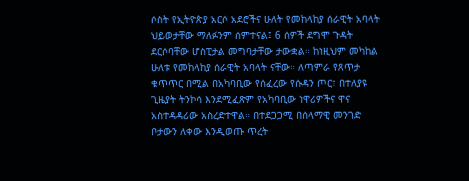ሶስት የኢትዮጵያ አርሶ አደሮችና ሁለት የመከላከያ ሰራዊት አባላት ህይወታቸው ማለፉንም ሰምተናል፤ 6 ሰዎች ደግሞ ጉዳት ደርሶባቸው ሆስፒታል መግባታቸው ታውቋል። ከነዚህም መካከል ሁለቱ የመከላከያ ሰራዊት አባላት ናቸው። ለጣምራ የጸጥታ ቁጥጥር በሚል በአካባቢው የሰፈረው የሱዳን ጦር፣ በተለያዩ ጊዜያት ትንኮሳ እንደሚፈጽም የአካባቢው ነዋሪዎችና ዋና አስተዳዳሪው አስረድተዋል። በተደጋጋሚ በሰላማዊ መንገድ ቦታውን ለቀው እንዲወጡ ጥረት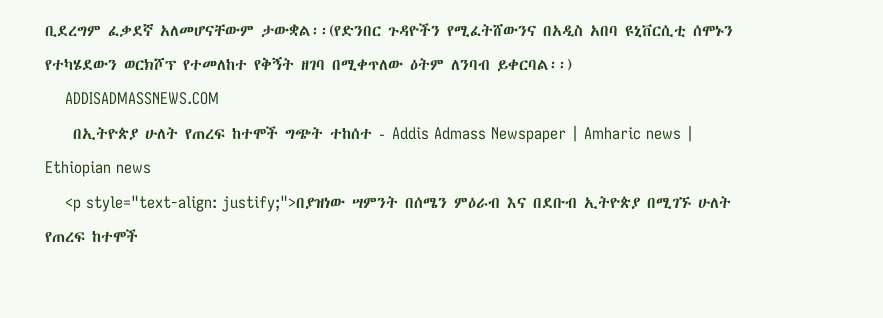ቢደረግም ፈቃደኛ አለመሆናቸውም ታውቋል፡፡(የድንበር ጉዳዮችን የሚፈትሸውንና በአዲስ አበባ ዩኒቨርሲቲ ሰሞኑን የተካሄደውን ወርክሾፕ የተመለከተ የቅኝት ዘገባ በሚቀጥለው ዕትም ለንባብ ይቀርባል፡፡)
    ADDISADMASSNEWS.COM
    በኢትዮጵያ ሁለት የጠረፍ ከተሞች ግጭት ተከሰተ - Addis Admass Newspaper | Amharic news | Ethiopian news
    <p style="text-align: justify;">በያዝነው ሣምንት በሰሜን ምዕራብ እና በደቡብ ኢትዮጵያ በሚገኙ ሁለት የጠረፍ ከተሞች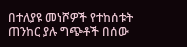በተለያዩ መነሾዎች የተከሰቱት ጠንከር ያሉ ግጭቶች በሰው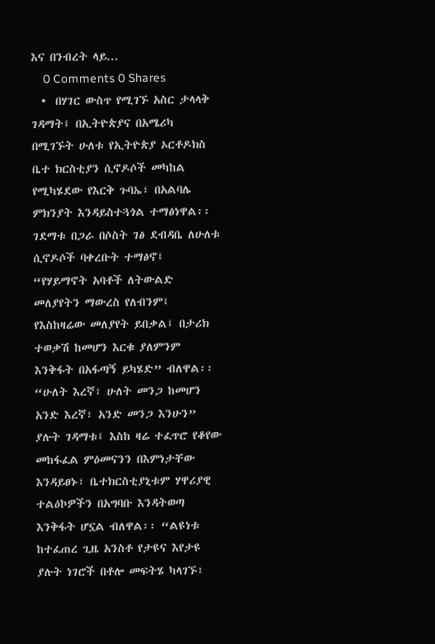እና በንብረት ላይ...
    0 Comments 0 Shares
  •  በሃገር ውስጥ የሚገኙ አስር ታላላቅ ገዳማት፤ በኢትዮጵያና በአሜሪካ በሚገኙት ሁለቱ የኢትዮጵያ ኦርቶዶክስ ቤተ ክርስቲያን ሲኖዶሶች መካከል የሚካሄደው የእርቅ ጉባኤ፣ በአልባሌ ምክንያት እንዳይስተጓጎል ተማፅነዋል፡፡ ገደማቱ በጋራ በሶስት ገፅ ደብዳቤ ለሁለቱ ሲኖዶሶች ባቀረቡት ተማፅኖ፤ “የሃይማኖት አባቶች ለትውልድ መለያየትን ማውረስ የለብንም፤ የእስከዛሬው መለያየት ይበቃል፤ በታሪክ ተወቃሽ ከመሆን እርቁ ያለምንም እንቅፋት በአፋጣኝ ይካሄድ” ብለዋል፡፡“ሁለት እረኛ፣ ሁለት መንጋ ከመሆን አንድ እረኛ፣ አንድ መንጋ እንሁን” ያሉት ገዳማቱ፤ እስከ ዛሬ ተፈጥሮ የቆየው መከፋፈል ምዕመናንን በእምነታቸው እንዳይፀኑ፣ ቤተክርስቲያኒቱም ሃዋሪያዊ ተልዕኮዎችን በአግባቡ እንዳትወጣ እንቅፋት ሆኗል ብለዋል፡፡ “ልዩነቱ ከተፈጠረ ጊዜ አንስቶ የታዩና እየታዩ ያሉት ነገሮች በቶሎ መፍትሄ ካላገኙ፣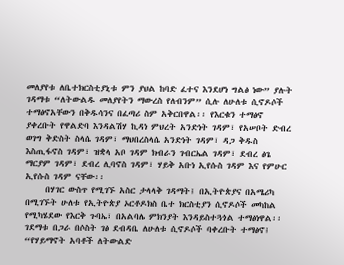መለያየቱ ለቤተክርስቲያኒቱ ምን ያህል ከባድ ፈተና እንደሆነ ግልፅ ነው” ያሉት ገዳማቱ “ለትውልዱ መለያየትን ማውረስ የለብንም” ሲሉ ለሁለቱ ሲኖዶሶች ተማፅኖአቸውን በቅዱሳንና በፈጣሪ ስም አቅርበዋል፡፡ የእርቁን ተማፅኖ ያቀረቡት የዋልድባ እንዳልሽሃ ኪዳነ ምህረት አንድነት ገዳም፣ የአሠቦት ድብረ ወገግ ቅድስት ስላሴ ገዳም፣ ማህበረስላሴ አንድነት ገዳም፣ ዳጋ ቅዱስ እስጢፋኖስ ገዳም፣ ዝቋላ አቦ ገዳም ክብራን ገብርኤል ገዳም፣ ደብረ ፅጌ ማርያም ገዳም፣ ደብረ ሊባኖስ ገዳም፣ ሃይቅ አቡነ ኢየሱስ ገዳም እና የምሁር ኢየሱስ ገዳም ናቸው፡፡
     በሃገር ውስጥ የሚገኙ አስር ታላላቅ ገዳማት፤ በኢትዮጵያና በአሜሪካ በሚገኙት ሁለቱ የኢትዮጵያ ኦርቶዶክስ ቤተ ክርስቲያን ሲኖዶሶች መካከል የሚካሄደው የእርቅ ጉባኤ፣ በአልባሌ ምክንያት እንዳይስተጓጎል ተማፅነዋል፡፡ ገደማቱ በጋራ በሶስት ገፅ ደብዳቤ ለሁለቱ ሲኖዶሶች ባቀረቡት ተማፅኖ፤ “የሃይማኖት አባቶች ለትውልድ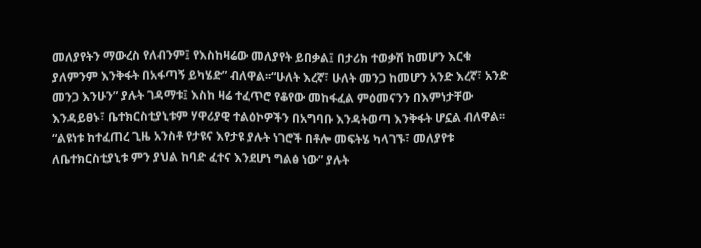መለያየትን ማውረስ የለብንም፤ የእስከዛሬው መለያየት ይበቃል፤ በታሪክ ተወቃሽ ከመሆን እርቁ ያለምንም እንቅፋት በአፋጣኝ ይካሄድ” ብለዋል፡፡“ሁለት እረኛ፣ ሁለት መንጋ ከመሆን አንድ እረኛ፣ አንድ መንጋ እንሁን” ያሉት ገዳማቱ፤ እስከ ዛሬ ተፈጥሮ የቆየው መከፋፈል ምዕመናንን በእምነታቸው እንዳይፀኑ፣ ቤተክርስቲያኒቱም ሃዋሪያዊ ተልዕኮዎችን በአግባቡ እንዳትወጣ እንቅፋት ሆኗል ብለዋል፡፡ “ልዩነቱ ከተፈጠረ ጊዜ አንስቶ የታዩና እየታዩ ያሉት ነገሮች በቶሎ መፍትሄ ካላገኙ፣ መለያየቱ ለቤተክርስቲያኒቱ ምን ያህል ከባድ ፈተና እንደሆነ ግልፅ ነው” ያሉት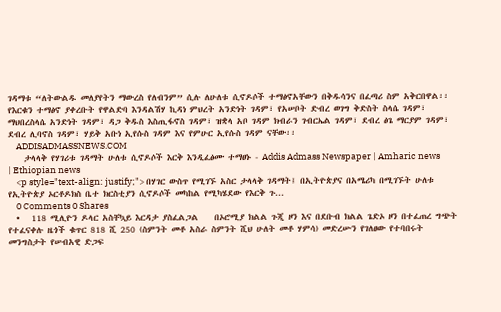ገዳማቱ “ለትውልዱ መለያየትን ማውረስ የለብንም” ሲሉ ለሁለቱ ሲኖዶሶች ተማፅኖአቸውን በቅዱሳንና በፈጣሪ ስም አቅርበዋል፡፡ የእርቁን ተማፅኖ ያቀረቡት የዋልድባ እንዳልሽሃ ኪዳነ ምህረት አንድነት ገዳም፣ የአሠቦት ድብረ ወገግ ቅድስት ስላሴ ገዳም፣ ማህበረስላሴ አንድነት ገዳም፣ ዳጋ ቅዱስ እስጢፋኖስ ገዳም፣ ዝቋላ አቦ ገዳም ክብራን ገብርኤል ገዳም፣ ደብረ ፅጌ ማርያም ገዳም፣ ደብረ ሊባኖስ ገዳም፣ ሃይቅ አቡነ ኢየሱስ ገዳም እና የምሁር ኢየሱስ ገዳም ናቸው፡፡
    ADDISADMASSNEWS.COM
    ታላላቅ የሃገሪቱ ገዳማት ሁለቱ ሲኖዶሶች እርቅ እንዲፈፅሙ ተማፀኑ - Addis Admass Newspaper | Amharic news | Ethiopian news
    <p style="text-align: justify;"> በሃገር ውስጥ የሚገኙ አስር ታላላቅ ገዳማት፤ በኢትዮጵያና በአሜሪካ በሚገኙት ሁለቱ የኢትዮጵያ ኦርቶዶክስ ቤተ ክርስቲያን ሲኖዶሶች መካከል የሚካሄደው የእርቅ ጉ...
    0 Comments 0 Shares
  •   118 ሚሊዮን ዶላር አስቸኳይ እርዳታ ያስፈልጋል    በኦሮሚያ ክልል ጉጂ ዞን እና በደቡብ ክልል ጌድኦ ዞን በተፈጠረ ግጭት የተፈናቀሉ ዜጎች ቁጥር 818 ሺ 250 (ስምንት መቶ አስራ ስምንት ሺህ ሁለት መቶ ሃምሳ) መድረሡን የገለፀው የተባበሩት መንግስታት የሠብአዊ ድጋፍ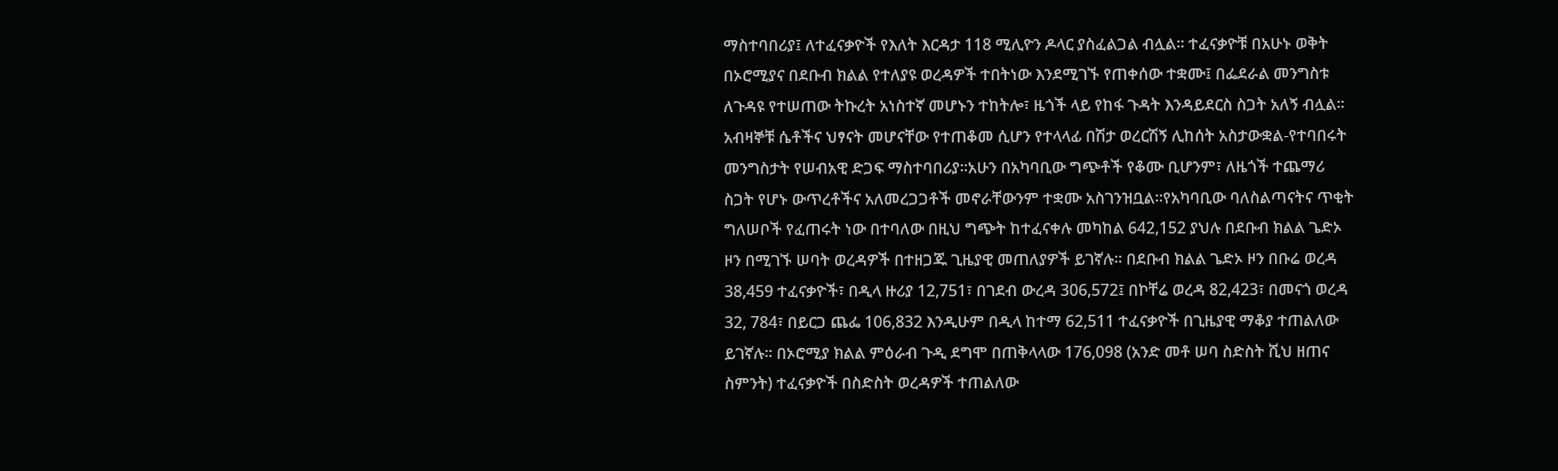ማስተባበሪያ፤ ለተፈናቃዮች የእለት እርዳታ 118 ሚሊዮን ዶላር ያስፈልጋል ብሏል፡፡ ተፈናቃዮቹ በአሁኑ ወቅት በኦሮሚያና በደቡብ ክልል የተለያዩ ወረዳዎች ተበትነው እንደሚገኙ የጠቀሰው ተቋሙ፤ በፌደራል መንግስቱ ለጉዳዩ የተሠጠው ትኩረት አነስተኛ መሆኑን ተከትሎ፣ ዜጎች ላይ የከፋ ጉዳት እንዳይደርስ ስጋት አለኝ ብሏል፡፡ አብዛኞቹ ሴቶችና ህፃናት መሆናቸው የተጠቆመ ሲሆን የተላላፊ በሽታ ወረርሽኝ ሊከሰት አስታውቋል-የተባበሩት መንግስታት የሠብአዊ ድጋፍ ማስተባበሪያ፡፡አሁን በአካባቢው ግጭቶች የቆሙ ቢሆንም፣ ለዜጎች ተጨማሪ ስጋት የሆኑ ውጥረቶችና አለመረጋጋቶች መኖራቸውንም ተቋሙ አስገንዝቧል፡፡የአካባቢው ባለስልጣናትና ጥቂት ግለሠቦች የፈጠሩት ነው በተባለው በዚህ ግጭት ከተፈናቀሉ መካከል 642,152 ያህሉ በደቡብ ክልል ጌድኦ ዞን በሚገኙ ሠባት ወረዳዎች በተዘጋጁ ጊዜያዊ መጠለያዎች ይገኛሉ፡፡ በደቡብ ክልል ጌድኦ ዞን በቡሬ ወረዳ 38,459 ተፈናቃዮች፣ በዲላ ዙሪያ 12,751፣ በገደብ ውረዳ 306,572፤ በኮቸሬ ወረዳ 82,423፣ በመናጎ ወረዳ 32, 784፣ በይርጋ ጨፌ 106,832 እንዲሁም በዲላ ከተማ 62,511 ተፈናቃዮች በጊዜያዊ ማቆያ ተጠልለው ይገኛሉ፡፡ በኦሮሚያ ክልል ምዕራብ ጉዲ ደግሞ በጠቅላላው 176,098 (አንድ መቶ ሠባ ስድስት ሺህ ዘጠና ስምንት) ተፈናቃዮች በስድስት ወረዳዎች ተጠልለው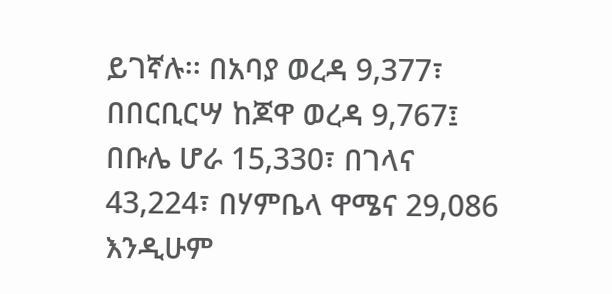ይገኛሉ፡፡ በአባያ ወረዳ 9,377፣ በበርቢርሣ ከጆዋ ወረዳ 9,767፤ በቡሌ ሆራ 15,330፣ በገላና 43,224፣ በሃምቤላ ዋሜና 29,086 እንዲሁም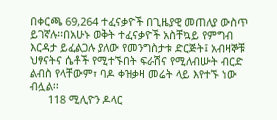በቀርጫ 69,264 ተፈናቃዮች በጊዜያዊ መጠለያ ውስጥ ይገኛሉ፡፡በአሁኑ ወቅት ተፈናቃዮች አስቸኳይ የምግብ እርዳታ ይፈልጋሉ ያለው የመንግስታቱ ድርጅት፤ አብዛኞቹ ህፃናትና ሴቶች የሚተኙበት ፍራሽና የሚለብሡት ብርድ ልብስ የላቸውም፣ ባዶ ቀዝቃዛ መሬት ላይ እየተኙ ነው ብሏል፡፡
      118 ሚሊዮን ዶላር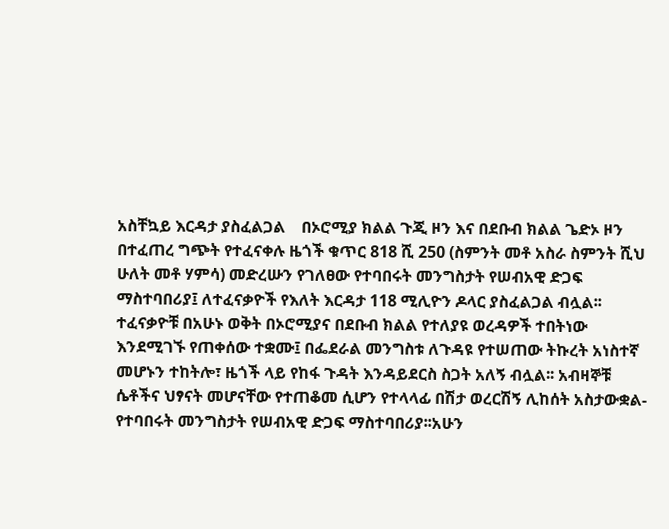አስቸኳይ እርዳታ ያስፈልጋል    በኦሮሚያ ክልል ጉጂ ዞን እና በደቡብ ክልል ጌድኦ ዞን በተፈጠረ ግጭት የተፈናቀሉ ዜጎች ቁጥር 818 ሺ 250 (ስምንት መቶ አስራ ስምንት ሺህ ሁለት መቶ ሃምሳ) መድረሡን የገለፀው የተባበሩት መንግስታት የሠብአዊ ድጋፍ ማስተባበሪያ፤ ለተፈናቃዮች የእለት እርዳታ 118 ሚሊዮን ዶላር ያስፈልጋል ብሏል፡፡ ተፈናቃዮቹ በአሁኑ ወቅት በኦሮሚያና በደቡብ ክልል የተለያዩ ወረዳዎች ተበትነው እንደሚገኙ የጠቀሰው ተቋሙ፤ በፌደራል መንግስቱ ለጉዳዩ የተሠጠው ትኩረት አነስተኛ መሆኑን ተከትሎ፣ ዜጎች ላይ የከፋ ጉዳት እንዳይደርስ ስጋት አለኝ ብሏል፡፡ አብዛኞቹ ሴቶችና ህፃናት መሆናቸው የተጠቆመ ሲሆን የተላላፊ በሽታ ወረርሽኝ ሊከሰት አስታውቋል-የተባበሩት መንግስታት የሠብአዊ ድጋፍ ማስተባበሪያ፡፡አሁን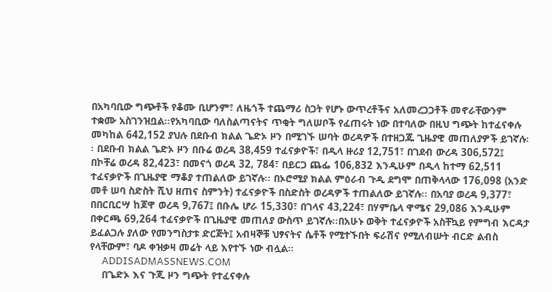በአካባቢው ግጭቶች የቆሙ ቢሆንም፣ ለዜጎች ተጨማሪ ስጋት የሆኑ ውጥረቶችና አለመረጋጋቶች መኖራቸውንም ተቋሙ አስገንዝቧል፡፡የአካባቢው ባለስልጣናትና ጥቂት ግለሠቦች የፈጠሩት ነው በተባለው በዚህ ግጭት ከተፈናቀሉ መካከል 642,152 ያህሉ በደቡብ ክልል ጌድኦ ዞን በሚገኙ ሠባት ወረዳዎች በተዘጋጁ ጊዜያዊ መጠለያዎች ይገኛሉ፡፡ በደቡብ ክልል ጌድኦ ዞን በቡሬ ወረዳ 38,459 ተፈናቃዮች፣ በዲላ ዙሪያ 12,751፣ በገደብ ውረዳ 306,572፤ በኮቸሬ ወረዳ 82,423፣ በመናጎ ወረዳ 32, 784፣ በይርጋ ጨፌ 106,832 እንዲሁም በዲላ ከተማ 62,511 ተፈናቃዮች በጊዜያዊ ማቆያ ተጠልለው ይገኛሉ፡፡ በኦሮሚያ ክልል ምዕራብ ጉዲ ደግሞ በጠቅላላው 176,098 (አንድ መቶ ሠባ ስድስት ሺህ ዘጠና ስምንት) ተፈናቃዮች በስድስት ወረዳዎች ተጠልለው ይገኛሉ፡፡ በአባያ ወረዳ 9,377፣ በበርቢርሣ ከጆዋ ወረዳ 9,767፤ በቡሌ ሆራ 15,330፣ በገላና 43,224፣ በሃምቤላ ዋሜና 29,086 እንዲሁም በቀርጫ 69,264 ተፈናቃዮች በጊዜያዊ መጠለያ ውስጥ ይገኛሉ፡፡በአሁኑ ወቅት ተፈናቃዮች አስቸኳይ የምግብ እርዳታ ይፈልጋሉ ያለው የመንግስታቱ ድርጅት፤ አብዛኞቹ ህፃናትና ሴቶች የሚተኙበት ፍራሽና የሚለብሡት ብርድ ልብስ የላቸውም፣ ባዶ ቀዝቃዛ መሬት ላይ እየተኙ ነው ብሏል፡፡
    ADDISADMASSNEWS.COM
    በጌድኦ እና ጉጂ ዞን ግጭት የተፈናቀሉ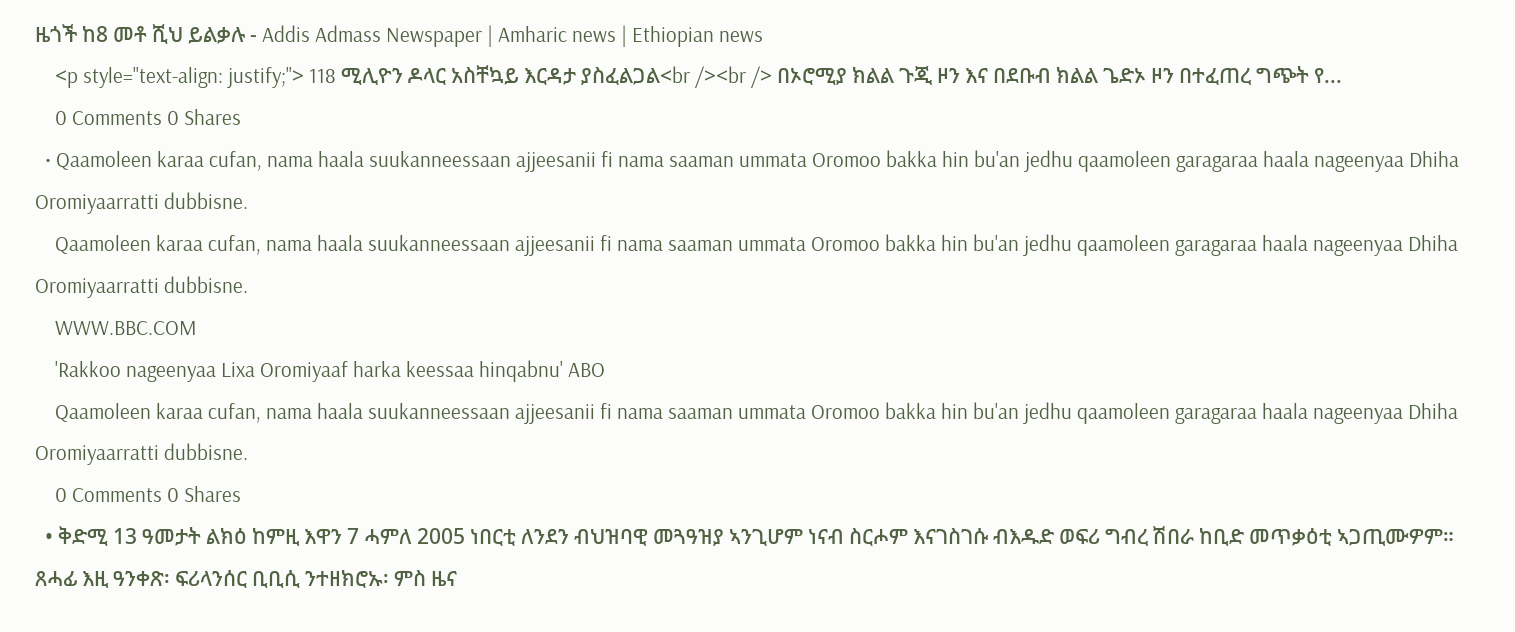ዜጎች ከ8 መቶ ሺህ ይልቃሉ - Addis Admass Newspaper | Amharic news | Ethiopian news
    <p style="text-align: justify;"> 118 ሚሊዮን ዶላር አስቸኳይ እርዳታ ያስፈልጋል<br /><br /> በኦሮሚያ ክልል ጉጂ ዞን እና በደቡብ ክልል ጌድኦ ዞን በተፈጠረ ግጭት የ...
    0 Comments 0 Shares
  • Qaamoleen karaa cufan, nama haala suukanneessaan ajjeesanii fi nama saaman ummata Oromoo bakka hin bu'an jedhu qaamoleen garagaraa haala nageenyaa Dhiha Oromiyaarratti dubbisne.
    Qaamoleen karaa cufan, nama haala suukanneessaan ajjeesanii fi nama saaman ummata Oromoo bakka hin bu'an jedhu qaamoleen garagaraa haala nageenyaa Dhiha Oromiyaarratti dubbisne.
    WWW.BBC.COM
    'Rakkoo nageenyaa Lixa Oromiyaaf harka keessaa hinqabnu' ABO
    Qaamoleen karaa cufan, nama haala suukanneessaan ajjeesanii fi nama saaman ummata Oromoo bakka hin bu'an jedhu qaamoleen garagaraa haala nageenyaa Dhiha Oromiyaarratti dubbisne.
    0 Comments 0 Shares
  • ቅድሚ 13 ዓመታት ልክዕ ከምዚ እዋን 7 ሓምለ 2005 ነበርቲ ለንደን ብህዝባዊ መጓዓዝያ ኣንጊሆም ነናብ ስርሖም እናገስገሱ ብእዱድ ወፍሪ ግብረ ሽበራ ከቢድ መጥቃዕቲ ኣጋጢሙዎም። ጸሓፊ እዚ ዓንቀጽ፡ ፍሪላንሰር ቢቢሲ ንተዘክሮኡ፡ ምስ ዜና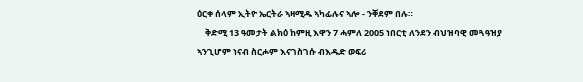ዕርቀ ሰላም ኢትዮ ኤርትራ ኣዛሚዱ ኣካፊሉና ኣሎ - ንቐደም በሉ።
    ቅድሚ 13 ዓመታት ልክዕ ከምዚ እዋን 7 ሓምለ 2005 ነበርቲ ለንደን ብህዝባዊ መጓዓዝያ ኣንጊሆም ነናብ ስርሖም እናገስገሱ ብእዱድ ወፍሪ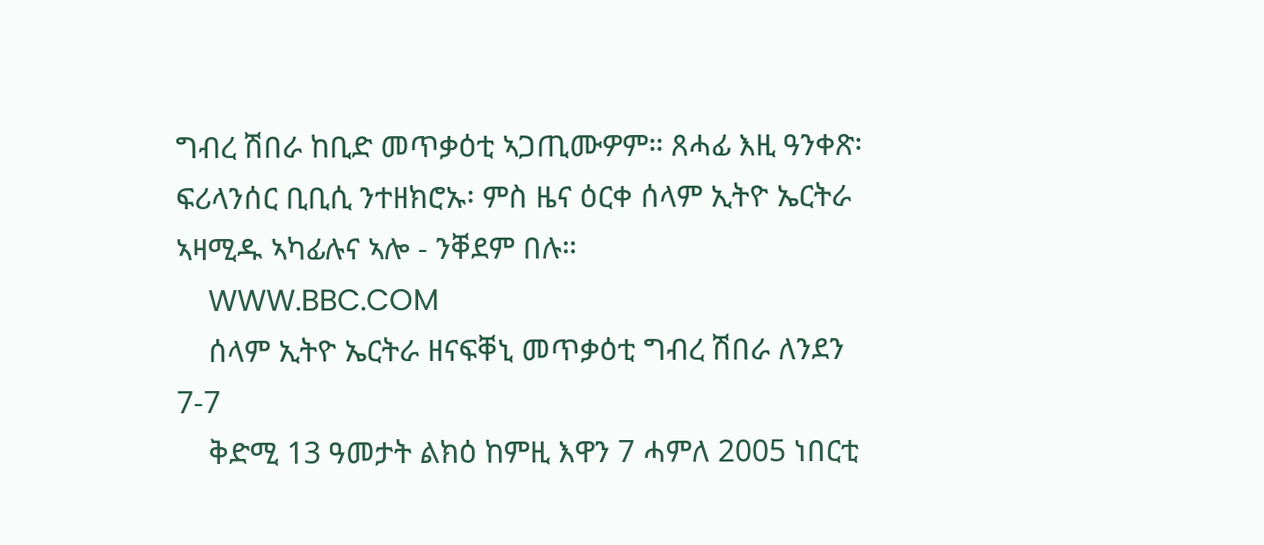ግብረ ሽበራ ከቢድ መጥቃዕቲ ኣጋጢሙዎም። ጸሓፊ እዚ ዓንቀጽ፡ ፍሪላንሰር ቢቢሲ ንተዘክሮኡ፡ ምስ ዜና ዕርቀ ሰላም ኢትዮ ኤርትራ ኣዛሚዱ ኣካፊሉና ኣሎ - ንቐደም በሉ።
    WWW.BBC.COM
    ሰላም ኢትዮ ኤርትራ ዘናፍቐኒ መጥቃዕቲ ግብረ ሽበራ ለንደን 7-7
    ቅድሚ 13 ዓመታት ልክዕ ከምዚ እዋን 7 ሓምለ 2005 ነበርቲ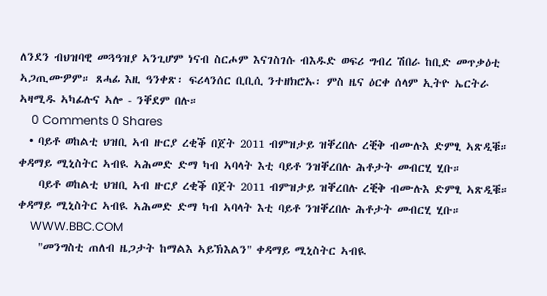ለንደን ብህዝባዊ መጓዓዝያ ኣንጊሆም ነናብ ስርሖም እናገስገሱ ብእዱድ ወፍሪ ግብረ ሽበራ ከቢድ መጥቃዕቲ ኣጋጢሙዎም። ጸሓፊ እዚ ዓንቀጽ፡ ፍሪላንሰር ቢቢሲ ንተዘክሮኡ፡ ምስ ዜና ዕርቀ ሰላም ኢትዮ ኤርትራ ኣዛሚዱ ኣካፊሉና ኣሎ - ንቐደም በሉ።
    0 Comments 0 Shares
  • ባይቶ ወከልቲ ህዝቢ ኣብ ዙርያ ረቂቕ በጀት 2011 ብምዝታይ ዝቐረበሉ ረቒቅ ብሙሉእ ድምፂ ኣጽዲቑ። ቀዳማይ ሚኒስትር ኣብዪ ኣሕመድ ድማ ካብ ኣባላት እቲ ባይቶ ንዝቐረበሉ ሕቶታት መብርሂ ሂቡ።
    ባይቶ ወከልቲ ህዝቢ ኣብ ዙርያ ረቂቕ በጀት 2011 ብምዝታይ ዝቐረበሉ ረቒቅ ብሙሉእ ድምፂ ኣጽዲቑ። ቀዳማይ ሚኒስትር ኣብዪ ኣሕመድ ድማ ካብ ኣባላት እቲ ባይቶ ንዝቐረበሉ ሕቶታት መብርሂ ሂቡ።
    WWW.BBC.COM
    "መንግስቲ ጠለብ ዜጋታት ከማልእ ኣይኽእልን" ቀዳማይ ሚኒስትር ኣብዪ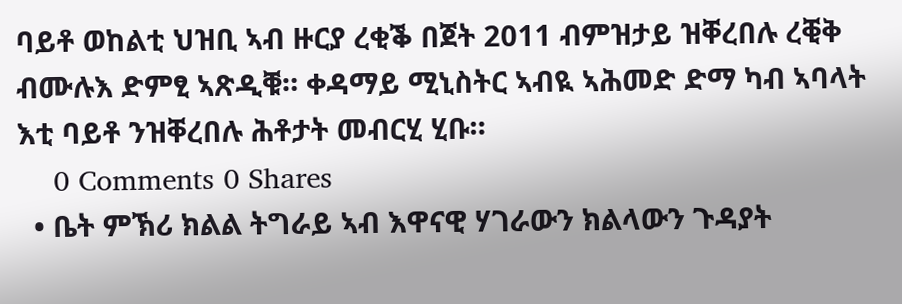ባይቶ ወከልቲ ህዝቢ ኣብ ዙርያ ረቂቕ በጀት 2011 ብምዝታይ ዝቐረበሉ ረቒቅ ብሙሉእ ድምፂ ኣጽዲቑ። ቀዳማይ ሚኒስትር ኣብዪ ኣሕመድ ድማ ካብ ኣባላት እቲ ባይቶ ንዝቐረበሉ ሕቶታት መብርሂ ሂቡ።
    0 Comments 0 Shares
  • ቤት ምኽሪ ክልል ትግራይ ኣብ እዋናዊ ሃገራውን ክልላውን ጉዳያት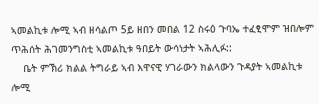ኣመልኪቱ ሎሚ ኣብ ዘሳልጦ 5ይ ዘበን መበል 12 ስሩዕ ጉባኤ ተፈፂሞም ዝበሎም ጥሕሰት ሕገመንግስቲ ኣመልኪቱ ዓበይት ውሳነታት ኣሕሊፉ::
    ቤት ምኽሪ ክልል ትግራይ ኣብ እዋናዊ ሃገራውን ክልላውን ጉዳያት ኣመልኪቱ ሎሚ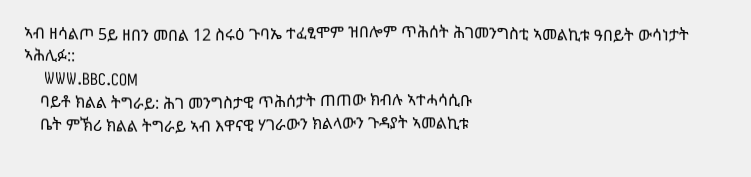ኣብ ዘሳልጦ 5ይ ዘበን መበል 12 ስሩዕ ጉባኤ ተፈፂሞም ዝበሎም ጥሕሰት ሕገመንግስቲ ኣመልኪቱ ዓበይት ውሳነታት ኣሕሊፉ::
    WWW.BBC.COM
    ባይቶ ክልል ትግራይ: ሕገ መንግስታዊ ጥሕሰታት ጠጠው ክብሉ ኣተሓሳሲቡ
    ቤት ምኽሪ ክልል ትግራይ ኣብ እዋናዊ ሃገራውን ክልላውን ጉዳያት ኣመልኪቱ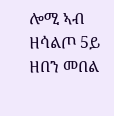ሎሚ ኣብ ዘሳልጦ 5ይ ዘበን መበል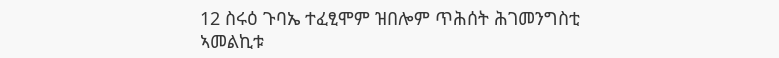12 ስሩዕ ጉባኤ ተፈፂሞም ዝበሎም ጥሕሰት ሕገመንግስቲ ኣመልኪቱ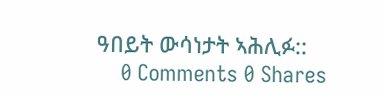ዓበይት ውሳነታት ኣሕሊፉ::
    0 Comments 0 Shares